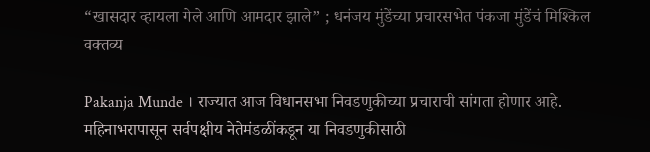“खासदार व्हायला गेले आणि आमदार झाले” ; धनंजय मुंडेंच्या प्रचारसभेत पंकजा मुंडेंचं मिश्किल वक्तव्य

Pakanja Munde । राज्यात आज विधानसभा निवडणुकीच्या प्रचाराची सांगता होणार आहे. महिनाभरापासून सर्वपक्षीय नेतेमंडळींकडून या निवडणुकीसाठी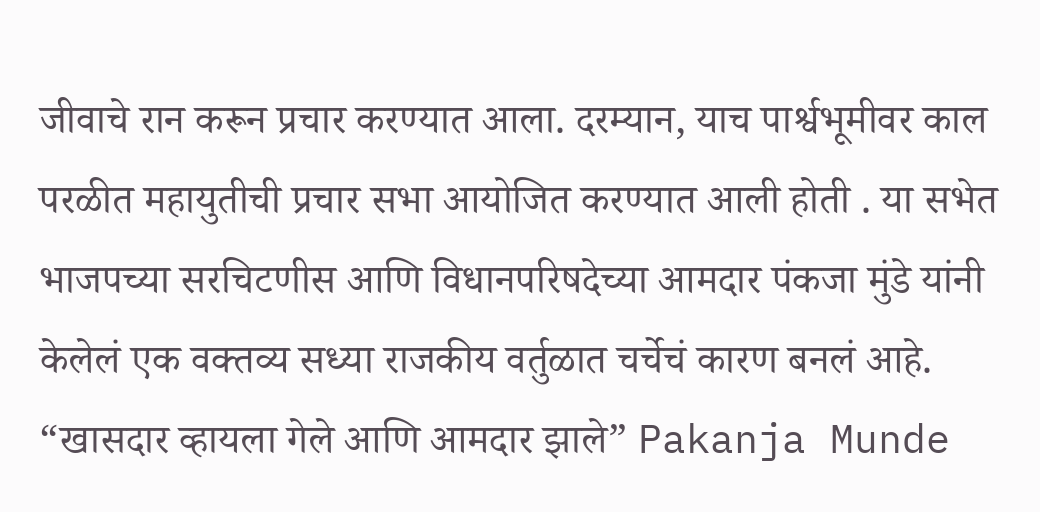जीवाचे रान करून प्रचार करण्यात आला. दरम्यान, याच पार्श्वभूमीवर काल परळीत महायुतीची प्रचार सभा आयोजित करण्यात आली होती . या सभेत भाजपच्या सरचिटणीस आणि विधानपरिषदेच्या आमदार पंकजा मुंडे यांनी केलेलं एक वक्तव्य सध्या राजकीय वर्तुळात चर्चेचं कारण बनलं आहे.
“खासदार व्हायला गेले आणि आमदार झाले” Pakanja Munde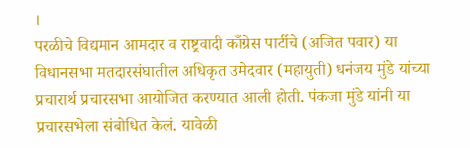।
परळीचे विद्यमान आमदार व राष्ट्रवादी काँग्रेस पार्टीचे (अजित पवार) या विधानसभा मतदारसंघातील अधिकृत उमेदवार (महायुती) धनंजय मुंडे यांच्या प्रचारार्थ प्रचारसभा आयोजित करण्यात आली होती. पंकजा मुंडे यांनी या प्रचारसभेला संबोधित केलं. यावेळी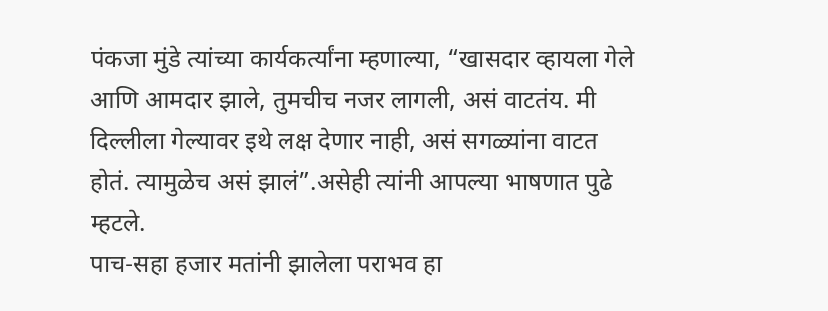पंकजा मुंडे त्यांच्या कार्यकर्त्यांना म्हणाल्या, “खासदार व्हायला गेले आणि आमदार झाले, तुमचीच नजर लागली, असं वाटतंय. मी दिल्लीला गेल्यावर इथे लक्ष देणार नाही, असं सगळ्यांना वाटत होतं. त्यामुळेच असं झालं”.असेही त्यांनी आपल्या भाषणात पुढे म्हटले.
पाच-सहा हजार मतांनी झालेला पराभव हा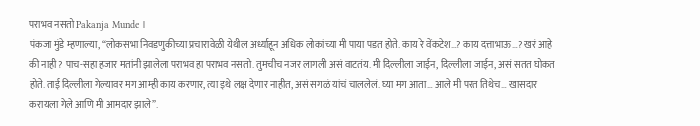पराभव नसतो Pakanja Munde ।
पंकजा मुंडे म्हणाल्या, “लोकसभा निवडणुकीच्या प्रचारावेळी येथील अर्ध्याहून अधिक लोकांच्या मी पाया पडत होते. काय रे वेंकटेश…? काय दत्ताभाऊ…? खरं आहे की नाही? पाच-सहा हजार मतांनी झालेला पराभव हा पराभव नसतो. तुमचीच नजर लागली असं वाटतंय. मी दिल्लीला जाईन, दिल्लीला जाईन, असं सतत घोकत होते. ताई दिल्लीला गेल्यावर मग आम्ही काय करणार, त्या इथे लक्ष देणार नाहीत, असं सगळं यांचं चाललेलं. घ्या मग आता… आले मी परत तिथेच… खासदार करायला गेले आणि मी आमदार झाले”.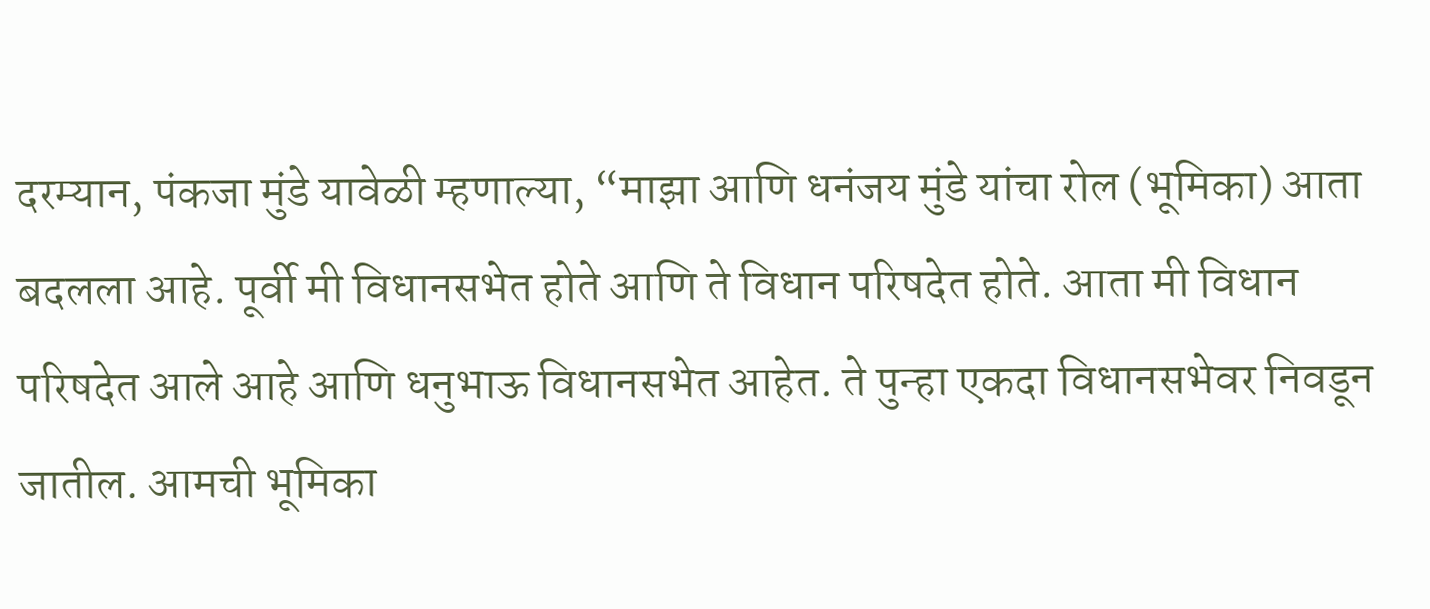दरम्यान, पंकजा मुंडे यावेळी म्हणाल्या, “माझा आणि धनंजय मुंडे यांचा रोल (भूमिका) आता बदलला आहे. पूर्वी मी विधानसभेत होते आणि ते विधान परिषदेत होते. आता मी विधान परिषदेत आले आहे आणि धनुभाऊ विधानसभेत आहेत. ते पुन्हा एकदा विधानसभेवर निवडून जातील. आमची भूमिका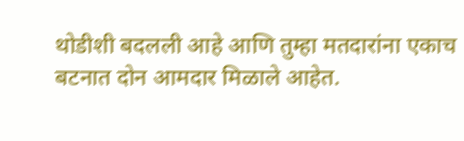थोडीशी बदलली आहे आणि तुम्हा मतदारांना एकाच बटनात दोन आमदार मिळाले आहेत.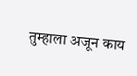तुम्हाला अजून काय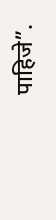पाहिजे”.